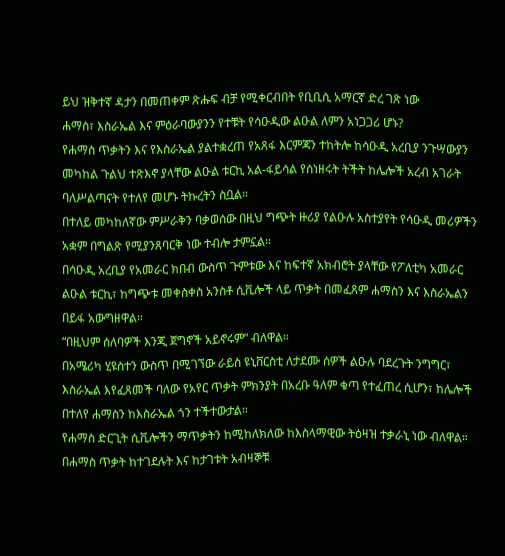ይህ ዝቅተኛ ዳታን በመጠቀም ጽሑፍ ብቻ የሚቀርብበት የቢቢሲ አማርኛ ድረ ገጽ ነው
ሐማስ፣ እስራኤል እና ምዕራባውያንን የተቹት የሳዑዲው ልዑል ለምን አነጋጋሪ ሆኑ?
የሐማስ ጥቃትን እና የእስራኤል ያልተቋረጠ የአጸፋ እርምጃን ተከትሎ ከሳዑዲ አረቢያ ንጉሣውያን መካከል ጉልህ ተጽእኖ ያላቸው ልዑል ቱርኪ አል-ፋይሳል የሰነዘሩት ትችት ከሌሎች አረብ አገራት ባለሥልጣናት የተለየ መሆኑ ትኩረትን ስቧል።
በተለይ መካከለኛው ምሥራቅን ባቃወሰው በዚህ ግጭት ዙሪያ የልዑሉ አስተያየት የሳዑዲ መሪዎችን አቋም በግልጽ የሚያንጸባርቅ ነው ተብሎ ታምኗል።
በሳዑዲ አረቢያ የአመራር ክበብ ውስጥ ጉምቱው እና ከፍተኛ አክብሮት ያላቸው የፖለቲካ አመራር ልዑል ቱርኪ፣ ከግጭቱ መቀስቀስ አንስቶ ሲቪሎች ላይ ጥቃት በመፈጸም ሐማስን እና እስራኤልን በይፋ አውግዘዋል።
“በዚህም ሰለባዎች እንጂ ጀግኖች አይኖሩም” ብለዋል።
በአሜሪካ ሂዩስተን ውስጥ በሚገኘው ራይስ ዩኒቨርስቲ ለታደሙ ሰዎች ልዑሉ ባደረጉት ንግግር፣ እስራኤል እየፈጸመች ባለው የአየር ጥቃት ምክንያት በአረቡ ዓለም ቁጣ የተፈጠረ ሲሆን፣ ከሌሎች በተለየ ሐማስን ከእስራኤል ጎን ተችተውታል።
የሐማስ ድርጊት ሲቪሎችን ማጥቃትን ከሚከለክለው ከእስላማዊው ትዕዛዝ ተቃራኒ ነው ብለዋል። በሐማስ ጥቃት ከተገደሉት እና ከታገቱት አብዛኞቹ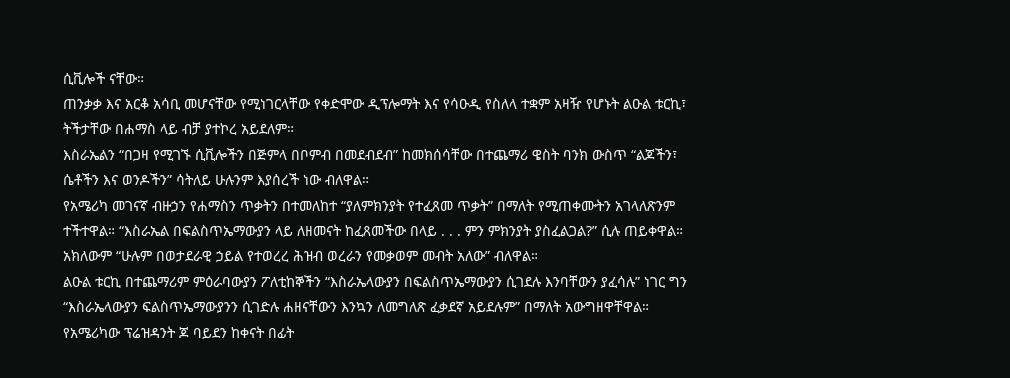ሲቪሎች ናቸው።
ጠንቃቃ እና አርቆ አሳቢ መሆናቸው የሚነገርላቸው የቀድሞው ዲፕሎማት እና የሳዑዲ የስለላ ተቋም አዛዥ የሆኑት ልዑል ቱርኪ፣ ትችታቸው በሐማስ ላይ ብቻ ያተኮረ አይደለም።
እስራኤልን “በጋዛ የሚገኙ ሲቪሎችን በጅምላ በቦምብ በመደብደብ” ከመክሰሳቸው በተጨማሪ ዌስት ባንክ ውስጥ “ልጆችን፣ ሴቶችን እና ወንዶችን” ሳትለይ ሁሉንም እያሰረች ነው ብለዋል።
የአሜሪካ መገናኛ ብዙኃን የሐማስን ጥቃትን በተመለከተ “ያለምክንያት የተፈጸመ ጥቃት” በማለት የሚጠቀሙትን አገላለጽንም ተችተዋል። “እስራኤል በፍልስጥኤማውያን ላይ ለዘመናት ከፈጸመችው በላይ . . . ምን ምክንያት ያስፈልጋል?” ሲሉ ጠይቀዋል።
አክለውም “ሁሉም በወታደራዊ ኃይል የተወረረ ሕዝብ ወረራን የመቃወም መብት አለው” ብለዋል።
ልዑል ቱርኪ በተጨማሪም ምዕራባውያን ፖለቲከኞችን “እስራኤላውያን በፍልስጥኤማውያን ሲገደሉ እንባቸውን ያፈሳሉ” ነገር ግን “እስራኤላውያን ፍልስጥኤማውያንን ሲገድሉ ሐዘናቸውን እንኳን ለመግለጽ ፈቃደኛ አይደሉም” በማለት አውግዘዋቸዋል።
የአሜሪካው ፕሬዝዳንት ጆ ባይደን ከቀናት በፊት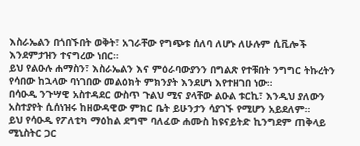እስራኤልን በጎበኙበት ወቅት፣ አገራቸው የግጭቱ ሰለባ ለሆኑ ለሁሉም ሲቪሎች እንደምታዝን ተናግረው ነበር።
ይህ የልዑሉ ሐማስን፣ እስራኤልን እና ምዕራባውያንን በግልጽ የተቹበት ንግግር ትኩረትን የሳበው ከኋላው ባነገበው መልዕክት ምክንያት እንደሆነ እየተዘገበ ነው።
በሳዑዲ ንጉሣዊ አስተዳደር ውስጥ ጉልህ ሚና ያላቸው ልዑል ቱርኪ፣ እንዲህ ያለውን አስተያየት ሲሰነዝሩ ከዘውዳዊው ምክር ቤት ይሁንታን ሳያገኙ የሚሆን አይደለም።
ይህ የሳዑዲ የፖለቲካ ማዕከል ደግሞ ባለፈው ሐሙስ ከዩናይትድ ኪንግደም ጠቅላይ ሚኒስትር ጋር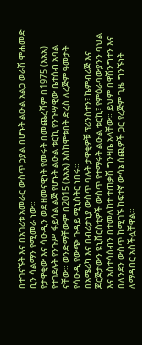በተገናኙት እና በአገሪቱ አመራር ውስጥ ኃያል በሆኑት ልዑል አልጋ ወራሽ ሞሐመድ ቢን ሳልማን የሚመራ ነው።
የታዋቂው እና ሳዑዲን ወደ ዘመናዊነት የመሩት በመጨረሻም በ1975 (እአአ) የተገደሉት የንጉሥ ፋይሳል ልጅ የሆኑት ልዑል ቱርኪ የንጉሣዊው ቤተሰብ አባል ናቸው። ወንድማቸውም በ2015 (እአአ) እስከሞቱበት ድረስ ለረጅም ዓመታት የሳዑዲ የውጭ ጉዳይ ሚኒስትር ነበሩ።
በአሜሪካ እና በብሪታኒያ ውስጥ ባሉት ታዋቂዎቹ ፕሪንስተን፣ ኬምብሪጅ እና ጆርጅታውን ዩኒቨርስቲዎች ውስጥ የተማሩት ልዑል ቱርኪ፣ የምዕራባውያንን ባህል እና አስተሳሰብን በተመለከተ ተጠቃሽ ግንዛቤ አላቸው። ይህም በዋሽንግተን እና በለንደን ውስጥ ከሚገኙ ከፍተኛ ውሳኔ ሰጪዎች ጋር የረጅም ጊዜ ግንኙነት ለማዳበር አስችሏቸዋል።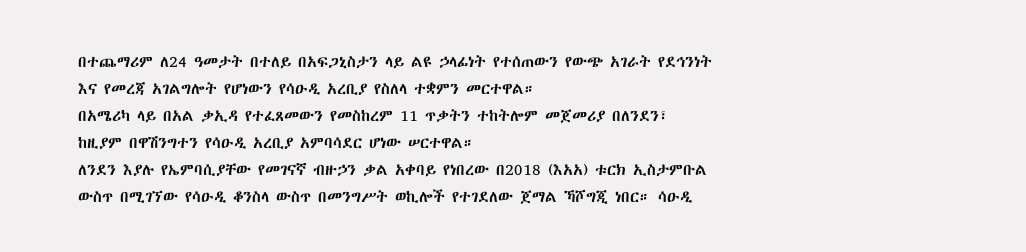በተጨማሪም ለ24 ዓመታት በተለይ በአፍጋኒስታን ላይ ልዩ ኃላፊነት የተሰጠውን የውጭ አገራት የደኅንነት እና የመረጃ አገልግሎት የሆነውን የሳዑዲ አረቢያ የስለላ ተቋምን መርተዋል።
በአሜሪካ ላይ በአል ቃኢዳ የተፈጸመውን የመስከረም 11 ጥቃትን ተከትሎም መጀመሪያ በለንደን፣ ከዚያም በዋሽንግተን የሳዑዲ አረቢያ አምባሳደር ሆነው ሠርተዋል።
ለንደን እያሉ የኤምባሲያቸው የመገናኛ ብዙኃን ቃል አቀባይ የነበረው በ2018 (እአአ) ቱርክ ኢስታምቡል ውስጥ በሚገኘው የሳዑዲ ቆንስላ ውስጥ በመንግሥት ወኪሎች የተገደለው ጀማል ኻሾግጂ ነበር። ሳዑዲ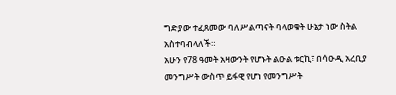ግድያው ተፈጸመው ባለሥልጣናት ባላወቁት ሁኔታ ነው ስትል አስተባብላለች።
አሁን የ78 ዓመት አዛውንት የሆኑት ልዑል ቱርኪ፣ በሳዑዲ አረቢያ መንግሥት ውስጥ ይፋዊ የሆነ የመንግሥት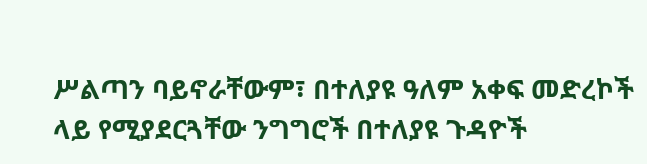ሥልጣን ባይኖራቸውም፣ በተለያዩ ዓለም አቀፍ መድረኮች ላይ የሚያደርጓቸው ንግግሮች በተለያዩ ጉዳዮች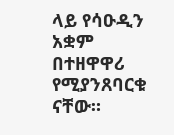ላይ የሳዑዲን አቋም በተዘዋዋሪ የሚያንጸባርቁ ናቸው።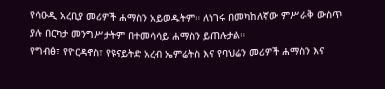የሳዑዲ አረቢያ መሪዎች ሐማስን አይወዱትም። ለነገሩ በመካከለኛው ምሥራቅ ውስጥ ያሉ በርካታ መንግሥታትም በተመሳሳይ ሐማስን ይጠሉታል።
የግብፅ፣ የዮርዳኖስ፣ የዩናይትድ አረብ ኤምሬትስ እና የባህሬን መሪዎች ሐማስን እና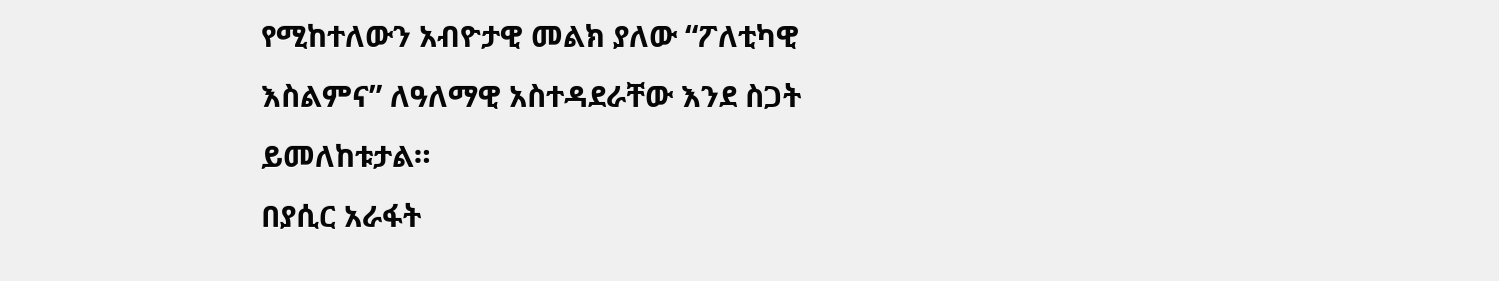የሚከተለውን አብዮታዊ መልክ ያለው “ፖለቲካዊ እስልምና” ለዓለማዊ አስተዳደራቸው እንደ ስጋት ይመለከቱታል።
በያሲር አራፋት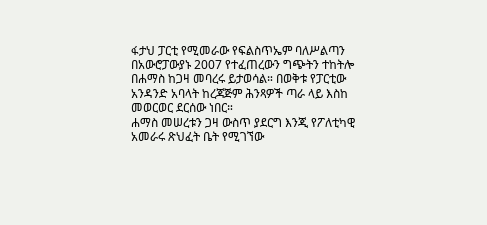ፋታህ ፓርቲ የሚመራው የፍልስጥኤም ባለሥልጣን በአውሮፓውያኑ 2007 የተፈጠረውን ግጭትን ተከትሎ በሐማስ ከጋዛ መባረሩ ይታወሳል። በወቅቱ የፓርቲው አንዳንድ አባላት ከረጃጅም ሕንጻዎች ጣራ ላይ እስከ መወርወር ደርሰው ነበር።
ሐማስ መሠረቱን ጋዛ ውስጥ ያደርግ እንጂ የፖለቲካዊ አመራሩ ጽህፈት ቤት የሚገኘው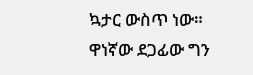ኳታር ውስጥ ነው። ዋነኛው ደጋፊው ግን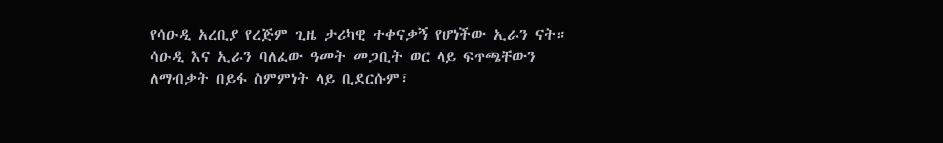የሳዑዲ አረቢያ የረጅም ጊዜ ታሪካዊ ተቀናቃኝ የሆነችው ኢራን ናት።
ሳዑዲ እና ኢራን ባለፈው ዓመት መጋቢት ወር ላይ ፍጥጫቸውን ለማብቃት በይፋ ስምምነት ላይ ቢደርሱም፣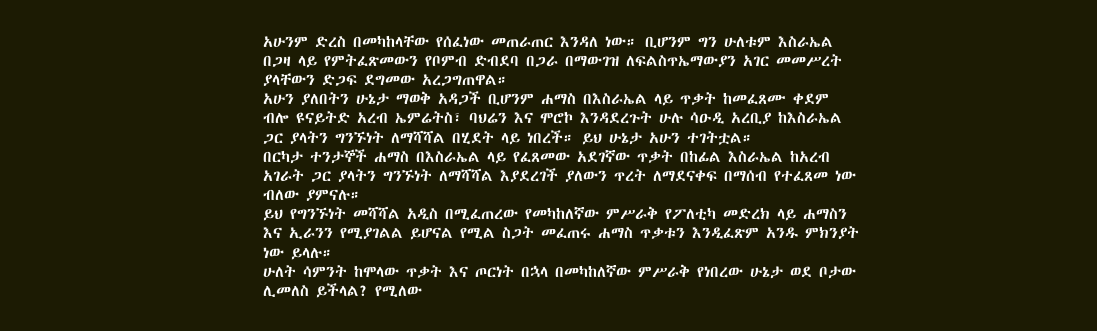አሁንም ድረስ በመካከላቸው የሰፈነው መጠራጠር እንዳለ ነው። ቢሆንም ግን ሁለቱም እስራኤል በጋዛ ላይ የምትፈጽመውን የቦምብ ድብደባ በጋራ በማውገዝ ለፍልስጥኤማውያን አገር መመሥረት ያላቸውን ድጋፍ ደግመው አረጋግጠዋል።
አሁን ያለበትን ሁኔታ ማወቅ አዳጋች ቢሆንም ሐማስ በእስራኤል ላይ ጥቃት ከመፈጸሙ ቀደም ብሎ ዩናይትድ አረብ ኤምሬትስ፣ ባህሬን እና ሞሮኮ እንዳደረጉት ሁሉ ሳዑዲ አረቢያ ከእስራኤል ጋር ያላትን ግንኙነት ለማሻሻል በሂደት ላይ ነበረች። ይህ ሁኔታ አሁን ተገትቷል።
በርካታ ተንታኞች ሐማስ በእስራኤል ላይ የፈጸመው አደገኛው ጥቃት በከፊል እስራኤል ከአረብ አገራት ጋር ያላትን ግንኙነት ለማሻሻል እያደረገች ያለውን ጥረት ለማደናቀፍ በማሰብ የተፈጸመ ነው ብለው ያምናሉ።
ይህ የግንኙነት መሻሻል አዲስ በሚፈጠረው የመካከለኛው ምሥራቅ የፖለቲካ መድረክ ላይ ሐማስን እና ኢራንን የሚያገልል ይሆናል የሚል ስጋት መፈጠሩ ሐማስ ጥቃቱን እንዲፈጽም አንዱ ምክንያት ነው ይላሉ።
ሁለት ሳምንት ከሞላው ጥቃት እና ጦርነት በኋላ በመካከለኛው ምሥራቅ የነበረው ሁኔታ ወደ ቦታው ሊመለስ ይችላል? የሚለው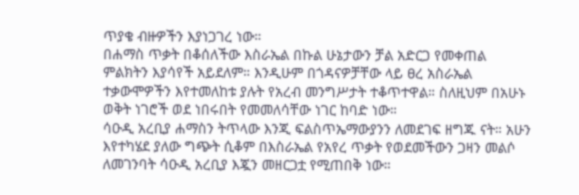ጥያቄ ብዙዎችን እያነጋገረ ነው።
በሐማስ ጥቃት በቆሰለችው እስራኤል በኩል ሁኔታውን ቻል አድርጋ የመቀጠል ምልክትን እያሳየች አይደለም። እንዲሁም በጎዳናዎቻቸው ላይ ፀረ አስራኤል ተቃውሞዎችን እየተመለከቱ ያሉት የአረብ መንግሥታት ተቆጥተዋል። ስለዚህም በአሁኑ ወቅት ነገሮች ወደ ነበሩበት የመመለሳቸው ነገር ከባድ ነው።
ሳዑዲ አረቢያ ሐማስን ትጥላው እንጂ ፍልስጥኤማውያንን ለመደገፍ ዘግጁ ናት። አሁን እየተካሄደ ያለው ግጭት ሲቆም በእስራኤል የአየረ ጥቃት የወደመችውን ጋዛን መልሶ ለመገንባት ሳዑዲ አረቢያ እጇን መዘርጋቷ የሚጠበቅ ነው።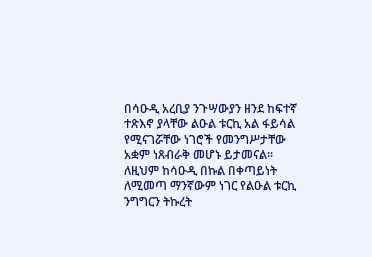በሳዑዲ አረቢያ ንጉሣውያን ዘንደ ከፍተኛ ተጽእኖ ያላቸው ልዑል ቱርኪ አል ፋይሳል የሚናገሯቸው ነገሮች የመንግሥታቸው አቋም ነጸብራቅ መሆኑ ይታመናል።
ለዚህም ከሳዑዲ በኩል በቀጣይነት ለሚመጣ ማንኛውም ነገር የልዑል ቱርኪ ንግግርን ትኩረት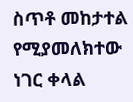ስጥቶ መከታተል የሚያመለክተው ነገር ቀላል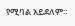የሚባል አይደለም።